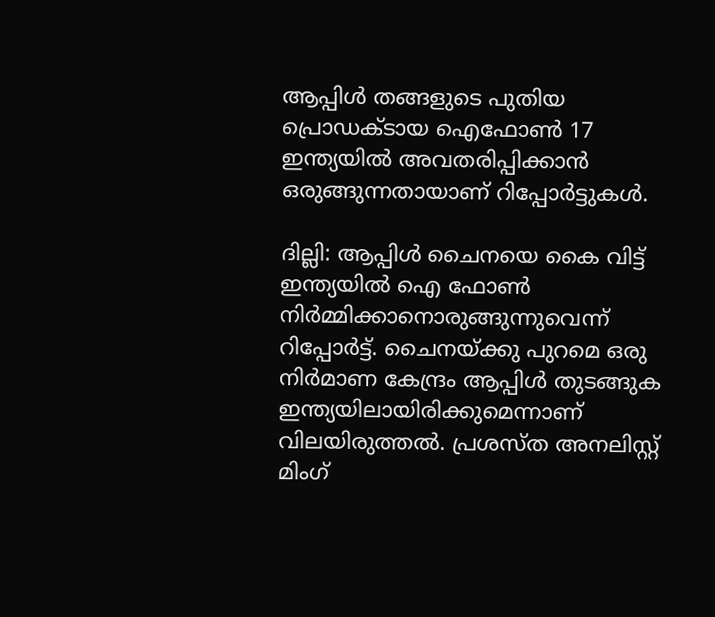ആപ്പിൾ തങ്ങളുടെ പുതിയ പ്രൊഡക്ടായ ഐഫോൺ 17 ഇന്ത്യയിൽ അവതരിപ്പിക്കാൻ ഒരുങ്ങുന്നതായാണ് റിപ്പോർട്ടുകള്‍.

ദില്ലി: ആപ്പിൾ ചൈനയെ കൈ വിട്ട് ഇന്ത്യയിൽ ഐ ഫോൺ നിർമ്മിക്കാനൊരുങ്ങുന്നുവെന്ന് റിപ്പോർട്ട്. ചൈനയ്ക്കു പുറമെ ഒരു നിർമാണ കേന്ദ്രം ആപ്പിൾ തുടങ്ങുക ഇന്ത്യയിലായിരിക്കുമെന്നാണ് വിലയിരുത്തൽ. പ്രശസ്ത അനലിസ്റ്റ് മിംഗ്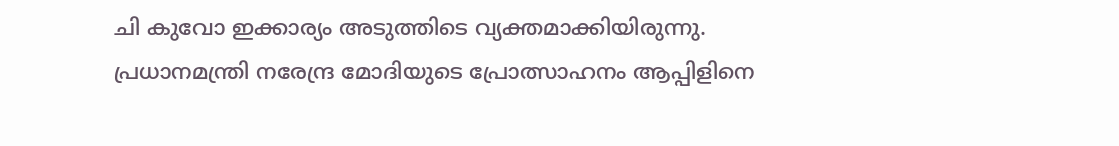ചി കുവോ ഇക്കാര്യം അടുത്തിടെ വ്യക്തമാക്കിയിരുന്നു. പ്രധാനമന്ത്രി നരേന്ദ്ര മോദിയുടെ പ്രോത്സാഹനം ആപ്പിളിനെ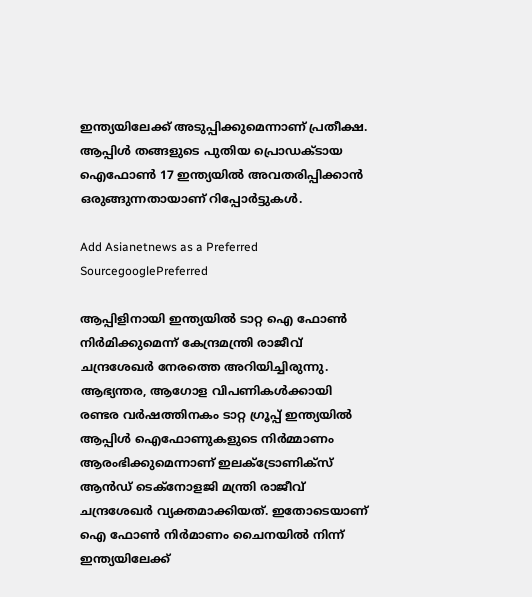ഇന്ത്യയിലേക്ക് അടുപ്പിക്കുമെന്നാണ് പ്രതീക്ഷ. ആപ്പിൾ തങ്ങളുടെ പുതിയ പ്രൊഡക്ടായ ഐഫോൺ 17 ഇന്ത്യയിൽ അവതരിപ്പിക്കാൻ ഒരുങ്ങുന്നതായാണ് റിപ്പോർട്ടുകള്‍.

Add Asianetnews as a Preferred SourcegooglePreferred

ആപ്പിളിനായി ഇന്ത്യയിൽ ടാറ്റ ഐ ഫോൺ നിർമിക്കുമെന്ന് കേന്ദ്രമന്ത്രി രാജീവ് ചന്ദ്രശേഖർ നേരത്തെ അറിയിച്ചിരുന്നു. ആഭ്യന്തര, ആഗോള വിപണികൾക്കായി രണ്ടര വർഷത്തിനകം ടാറ്റ ഗ്രൂപ്പ് ഇന്ത്യയിൽ ആപ്പിൾ ഐഫോണുകളുടെ നിർമ്മാണം ആരംഭിക്കുമെന്നാണ് ഇലക്‌ട്രോണിക്‌സ് ആൻഡ് ടെക്‌നോളജി മന്ത്രി രാജീവ് ചന്ദ്രശേഖർ വ്യക്തമാക്കിയത്. ഇതോടെയാണ് ഐ ഫോൺ നിർമാണം ചൈനയിൽ നിന്ന് ഇന്ത്യയിലേക്ക്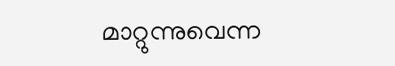മാറ്റുന്നുവെന്ന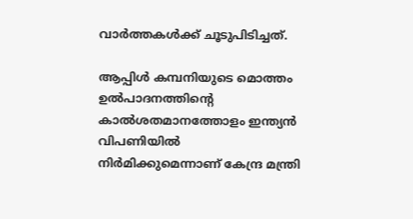വാർത്തകള്‍ക്ക് ചൂടുപിടിച്ചത്.

ആപ്പിൾ കമ്പനിയുടെ മൊത്തം ഉൽപാദനത്തിന്റെ കാൽശതമാനത്തോളം ഇന്ത്യൻ വിപണിയിൽ നിർമിക്കുമെന്നാണ് കേന്ദ്ര മന്ത്രി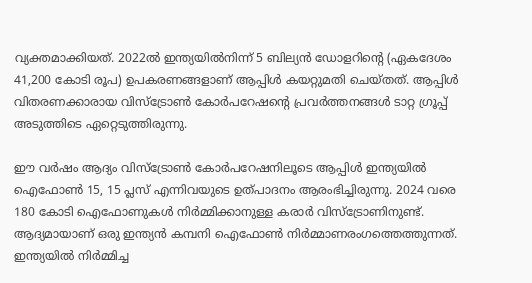വ്യക്തമാക്കിയത്. 2022ൽ ഇന്ത്യയിൽനിന്ന് 5 ബില്യൻ ഡോളറിന്റെ (ഏകദേശം 41,200 കോടി രൂപ) ഉപകരണങ്ങളാണ് ആപ്പിൾ കയറ്റുമതി ചെയ്തത്. ആപ്പിൾ വിതരണക്കാരായ വിസ്ട്രോൺ കോർപറേഷന്റെ പ്രവർത്തനങ്ങൾ ടാറ്റ ഗ്രൂപ്പ് അടുത്തിടെ ഏറ്റെടുത്തിരുന്നു.

ഈ വർഷം ആദ്യം വിസ്ട്രോൺ കോർപറേഷനിലൂടെ ആപ്പിൾ ഇന്ത്യയിൽ ഐഫോൺ 15, 15 പ്ലസ് എന്നിവയുടെ ഉത്പാദനം ആരംഭിച്ചിരുന്നു. 2024 വരെ 180 കോടി ഐഫോണുകൾ നിർമ്മിക്കാനുള്ള കരാർ വിസ്ട്രോണിനുണ്ട്. ആദ്യമായാണ് ഒരു ഇന്ത്യൻ കമ്പനി ഐഫോൺ നിർമ്മാണരംഗത്തെത്തുന്നത്. ഇന്ത്യയിൽ നിർമ്മിച്ച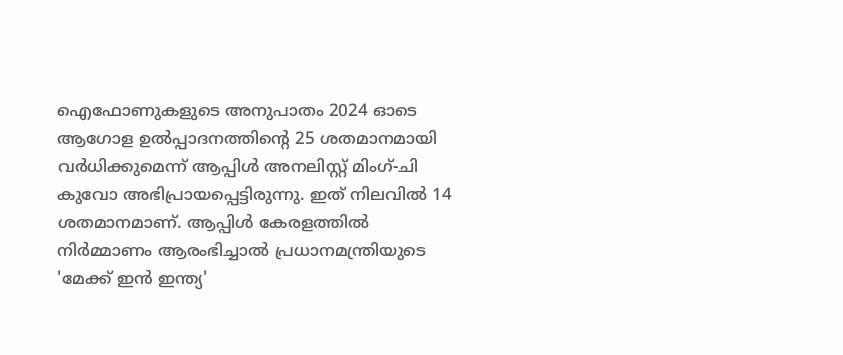ഐഫോണുകളുടെ അനുപാതം 2024 ഓടെ ആഗോള ഉൽപ്പാദനത്തിന്റെ 25 ശതമാനമായി വർധിക്കുമെന്ന് ആപ്പിൾ അനലിസ്റ്റ് മിംഗ്-ചി കുവോ അഭിപ്രായപ്പെട്ടിരുന്നു. ഇത് നിലവിൽ 14 ശതമാനമാണ്. ആപ്പിള്‍ കേരളത്തിൽ നിർമ്മാണം ആരംഭിച്ചാൽ പ്രധാനമന്ത്രിയുടെ 'മേക്ക് ഇൻ ഇന്ത്യ'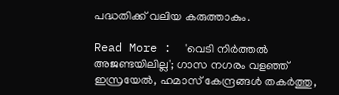പദ്ധതിക്ക് വലിയ കരുത്താകും.

Read More :  'വെടി നിർത്തൽ അജണ്ടയിലില്ല'; ഗാസ നഗരം വളഞ്ഞ് ഇസ്രയേൽ, ഹമാസ് കേന്ദ്രങ്ങൾ തകർത്തു,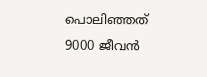പൊലിഞ്ഞത് 9000 ജീവൻ